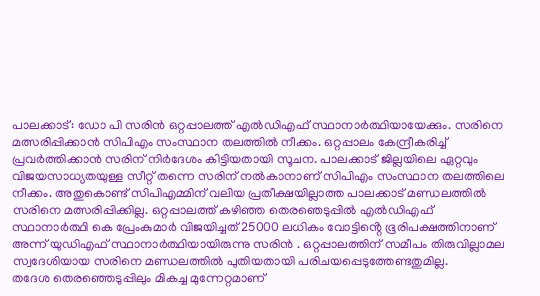പാലക്കാട്: ഡോ പി സരിൻ ഒറ്റപ്പാലത്ത് എൽഡിഎഫ് സ്ഥാനാർത്ഥിയായേക്കും. സരിനെ മത്സരിപ്പിക്കാൻ സിപിഎം സംസ്ഥാന തലത്തിൽ നീക്കം. ഒറ്റപ്പാലം കേന്ദ്രീകരിച്ച് പ്രവർത്തിക്കാൻ സരിന് നിർദേശം കിട്ടിയതായി സൂചന. പാലക്കാട് ജില്ലയിലെ ഏറ്റവും വിജയസാധ്യതയുള്ള സീറ്റ് തന്നെ സരിന് നൽകാനാണ് സിപിഎം സംസ്ഥാന തലത്തിലെ നീക്കം. അതുകൊണ്ട് സിപിഎമ്മിന് വലിയ പ്രതീക്ഷയില്ലാത്ത പാലക്കാട് മണ്ഡലത്തിൽ സരിനെ മത്സരിപ്പിക്കില്ല. ഒറ്റപ്പാലത്ത് കഴിഞ്ഞ തെരഞെടുപ്പിൽ എൽഡിഎഫ് സ്ഥാനാർത്ഥി കെ പ്രേംകുമാർ വിജയിച്ചത് 25000 ലധികം വോട്ടിൻ്റെ ഭൂരിപക്ഷത്തിനാണ് അന്ന് യുഡിഎഫ് സ്ഥാനാർത്ഥിയായിരുന്നു സരിൻ . ഒറ്റപ്പാലത്തിന് സമീപം തിരുവില്ലാമല സ്വദേശിയായ സരിനെ മണ്ഡലത്തിൽ പുതിയതായി പരിചയപ്പെടുത്തേണ്ടതുമില്ല.
തദേശ തെരഞ്ഞെടുപ്പിലും മികച്ച മുന്നേറ്റമാണ്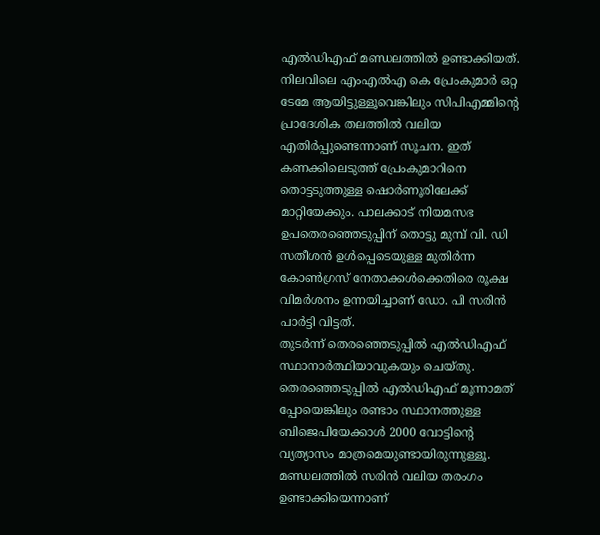എൽഡിഎഫ് മണ്ഡലത്തിൽ ഉണ്ടാക്കിയത്. നിലവിലെ എംഎൽഎ കെ പ്രേംകുമാർ ഒറ്റ ടേമേ ആയിട്ടുള്ളൂവെങ്കിലും സിപിഎമ്മിൻ്റെ പ്രാദേശിക തലത്തിൽ വലിയ എതിർപ്പുണ്ടെന്നാണ് സൂചന. ഇത് കണക്കിലെടുത്ത് പ്രേംകുമാറിനെ തൊട്ടടുത്തുള്ള ഷൊർണൂരിലേക്ക് മാറ്റിയേക്കും. പാലക്കാട് നിയമസഭ ഉപതെരഞ്ഞെടുപ്പിന് തൊട്ടു മുമ്പ് വി. ഡി സതീശൻ ഉൾപ്പെടെയുള്ള മുതിർന്ന കോൺഗ്രസ് നേതാക്കൾക്കെതിരെ രൂക്ഷ വിമർശനം ഉന്നയിച്ചാണ് ഡോ. പി സരിൻ പാർട്ടി വിട്ടത്.
തുടർന്ന് തെരഞ്ഞെടുപ്പിൽ എൽഡിഎഫ് സ്ഥാനാർത്ഥിയാവുകയും ചെയ്തു. തെരഞ്ഞെടുപ്പിൽ എൽഡിഎഫ് മൂന്നാമത് പ്പോയെങ്കിലും രണ്ടാം സ്ഥാനത്തുള്ള ബിജെപിയേക്കാൾ 2000 വോട്ടിൻ്റെ വ്യത്യാസം മാത്രമെയുണ്ടായിരുന്നുള്ളൂ. മണ്ഡലത്തിൽ സരിൻ വലിയ തരംഗം ഉണ്ടാക്കിയെന്നാണ്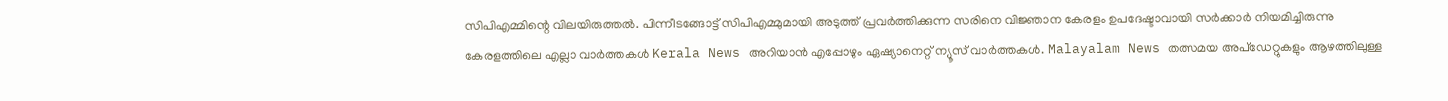സിപിഎമ്മിന്റെ വിലയിരുത്തൽ. പിന്നീടങ്ങോട്ട് സിപിഎമ്മുമായി അടുത്ത് പ്രവർത്തിക്കുന്ന സരിനെ വിജ്ഞാന കേരളം ഉപദേഷ്ടാവായി സർക്കാർ നിയമിച്ചിരുന്നു
കേരളത്തിലെ എല്ലാ വാർത്തകൾ Kerala News അറിയാൻ എപ്പോഴും ഏഷ്യാനെറ്റ് ന്യൂസ് വാർത്തകൾ. Malayalam News തത്സമയ അപ്ഡേറ്റുകളും ആഴത്തിലുള്ള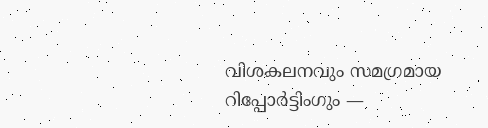വിശകലനവും സമഗ്രമായ റിപ്പോർട്ടിംഗും —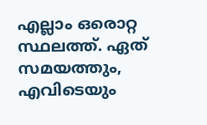എല്ലാം ഒരൊറ്റ സ്ഥലത്ത്. ഏത് സമയത്തും, എവിടെയും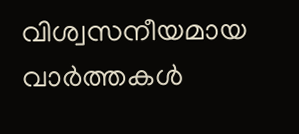വിശ്വസനീയമായ വാർത്തകൾ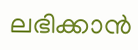ലഭിക്കാൻ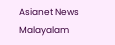Asianet News Malayalam